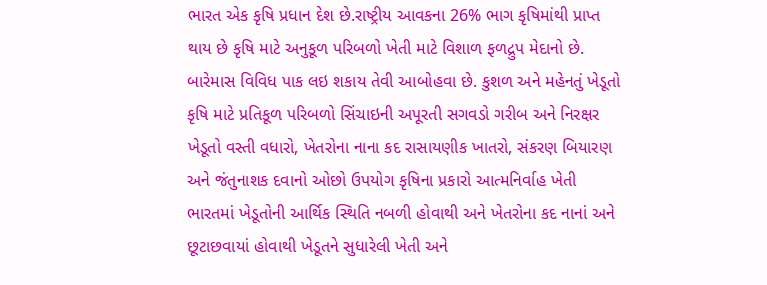ભારત એક કૃષિ પ્રધાન દેશ છે.રાષ્ટ્રીય આવકના 26% ભાગ કૃષિમાંથી પ્રાપ્ત થાય છે કૃષિ માટે અનુકૂળ પરિબળો ખેતી માટે વિશાળ ફળદ્રુપ મેદાનો છે. બારેમાસ વિવિધ પાક લઇ શકાય તેવી આબોહવા છે. કુશળ અને મહેનતું ખેડૂતો કૃષિ માટે પ્રતિકૂળ પરિબળો સિંચાઇની અપૂરતી સગવડો ગરીબ અને નિરક્ષર ખેડૂતો વસ્તી વધારો, ખેતરોના નાના કદ રાસાયણીક ખાતરો, સંકરણ બિયારણ અને જંતુનાશક દવાનો ઓછો ઉપયોગ કૃષિના પ્રકારો આત્મનિર્વાહ ખેતી ભારતમાં ખેડૂતોની આર્થિક સ્થિતિ નબળી હોવાથી અને ખેતરોના કદ નાનાં અને છૂટાછવાયાં હોવાથી ખેડૂતને સુધારેલી ખેતી અને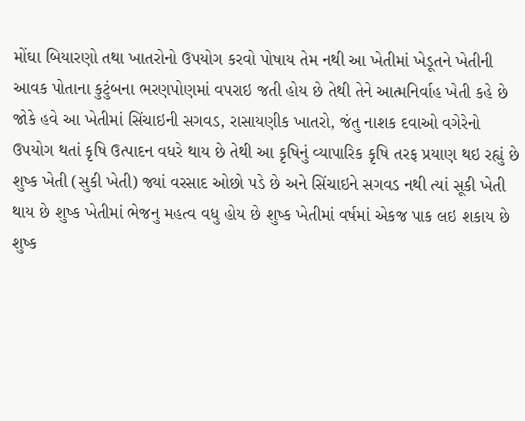મોંઘા બિયારણો તથા ખાતરોનો ઉપયોગ કરવો પોષાય તેમ નથી આ ખેતીમાં ખેડૂતને ખેતીની આવક પોતાના કુટુંબના ભરણપોણમાં વપરાઇ જતી હોય છે તેથી તેને આત્મનિર્વાહ ખેતી કહે છે જોકે હવે આ ખેતીમાં સિંચાઇની સગવડ, રાસાયણીક ખાતરો, જંતુ નાશક દવાઓ વગેરેનો ઉપયોગ થતાં કૃષિ ઉત્પાદન વધરે થાય છે તેથી આ કૃષિનું વ્યાપારિક કૃષિ તરફ પ્રયાણ થઇ રહ્યું છે શુષ્ક ખેતી (સુકી ખેતી) જ્યાં વરસાદ ઓછો પડે છે અને સિંચાઇને સગવડ નથી ત્યાં સૂકી ખેતી થાય છે શુષ્ક ખેતીમાં ભેજનુ મહત્વ વધુ હોય છે શુષ્ક ખેતીમાં વર્ષમાં એકજ પાક લઇ શકાય છે શુષ્ક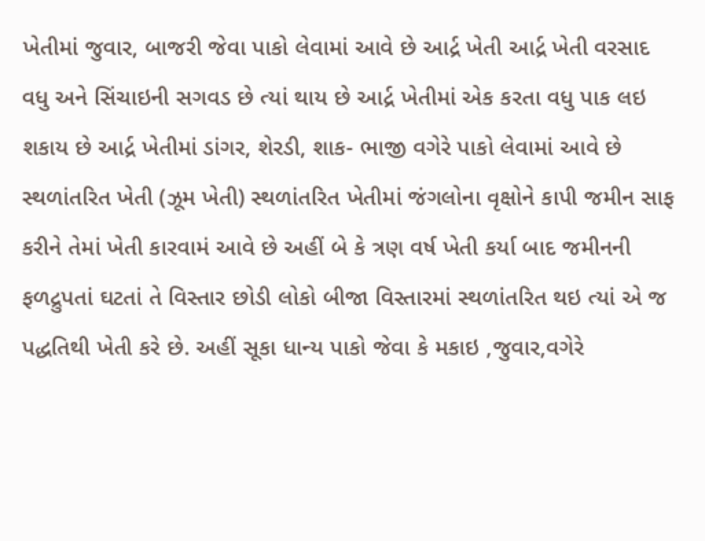ખેતીમાં જુવાર, બાજરી જેવા પાકો લેવામાં આવે છે આર્દ્ર ખેતી આર્દ્ર ખેતી વરસાદ વધુ અને સિંચાઇની સગવડ છે ત્યાં થાય છે આર્દ્ર ખેતીમાં એક કરતા વધુ પાક લઇ શકાય છે આર્દ્ર ખેતીમાં ડાંગર, શેરડી, શાક- ભાજી વગેરે પાકો લેવામાં આવે છે સ્થળાંતરિત ખેતી (ઝૂમ ખેતી) સ્થળાંતરિત ખેતીમાં જંગલોના વૃક્ષોને કાપી જમીન સાફ કરીને તેમાં ખેતી કારવામં આવે છે અહીં બે કે ત્રણ વર્ષ ખેતી કર્યા બાદ જમીનની ફળદ્રુપતાં ઘટતાં તે વિસ્તાર છોડી લોકો બીજા વિસ્તારમાં સ્થળાંતરિત થઇ ત્યાં એ જ પદ્ધતિથી ખેતી કરે છે. અહીં સૂકા ધાન્ય પાકો જેવા કે મકાઇ ,જુવાર,વગેરે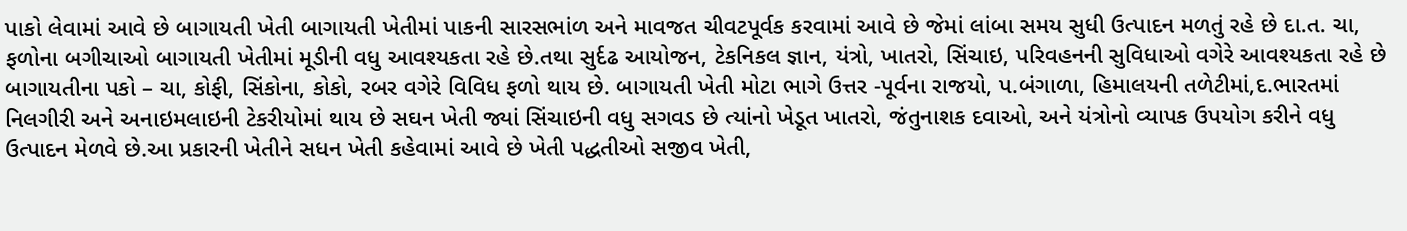પાકો લેવામાં આવે છે બાગાયતી ખેતી બાગાયતી ખેતીમાં પાકની સારસભાંળ અને માવજત ચીવટપૂર્વક કરવામાં આવે છે જેમાં લાંબા સમય સુધી ઉત્પાદન મળતું રહે છે દા.ત. ચા, ફળોના બગીચાઓ બાગાયતી ખેતીમાં મૂડીની વધુ આવશ્યકતા રહે છે.તથા સુર્દઢ આયોજન, ટેકનિકલ જ્ઞાન, યંત્રો, ખાતરો, સિંચાઇ, પરિવહનની સુવિધાઓ વગેરે આવશ્યકતા રહે છે બાગાયતીના પકો – ચા, કોફી, સિંકોના, કોકો, રબર વગેરે વિવિધ ફળો થાય છે. બાગાયતી ખેતી મોટા ભાગે ઉત્તર -પૂર્વના રાજયો, પ.બંગાળા, હિમાલયની તળેટીમાં,દ.ભારતમાં નિલગીરી અને અનાઇમલાઇની ટેકરીયોમાં થાય છે સઘન ખેતી જ્યાં સિંચાઇની વધુ સગવડ છે ત્યાંનો ખેડૂત ખાતરો, જંતુનાશક દવાઓ, અને યંત્રોનો વ્યાપક ઉપયોગ કરીને વધુ ઉત્પાદન મેળવે છે.આ પ્રકારની ખેતીને સધન ખેતી કહેવામાં આવે છે ખેતી પદ્ધતીઓ સજીવ ખેતી,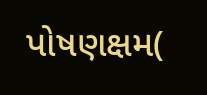પોષણક્ષમ(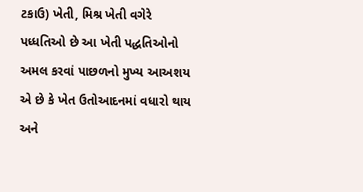ટકાઉ) ખેતી, મિશ્ર ખેતી વગેરે પધ્ધતિઓ છે આ ખેતી પદ્ધતિઓનો અમલ કરવાં પાછળનો મુખ્ય આઅશય એ છે કે ખેત ઉતોઆદનમાં વધારો થાય અને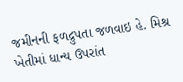જમીનની ફળદ્રુપતા જળવાઇ હે. મિશ્ર ખેતીમાં ધાન્ય ઉપરાંત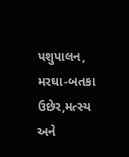પશુપાલન, મરઘા-બતકા ઉછેર,મત્સ્ય અને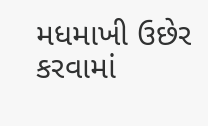મધમાખી ઉછેર કરવામાં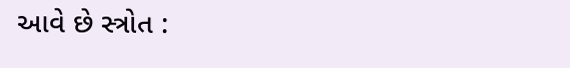આવે છે સ્ત્રોત :